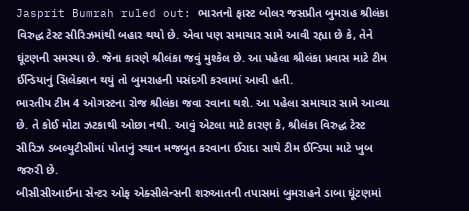Jasprit Bumrah ruled out: ભારતનો ફાસ્ટ બોલર જસપ્રીત બુમરાહ શ્રીલંકા વિરુદ્ધ ટેસ્ટ સીરિઝમાંથી બહાર થયો છે. એવા પણ સમાચાર સામે આવી રહ્યા છે કે, તેને ઘૂંટણની સમસ્યા છે. જેના કારણે શ્રીલંકા જવું મુશ્કેલ છે. આ પહેલા શ્રીલંકા પ્રવાસ માટે ટીમ ઈન્ડિયાનું સિલેક્શન થયું તો બુમરાહની પસંદગી કરવામાં આવી હતી.
ભારતીય ટીમ 4 ઓગસ્ટના રોજ શ્રીલંકા જવા રવાના થશે. આ પહેલા સમાચાર સામે આવ્યા છે. તે કોઈ મોટા ઝટકાથી ઓછા નથી. આવું એટલા માટે કારણ કે, શ્રીલંકા વિરુદ્ધ ટેસ્ટ સીરિઝ ડબલ્યુટીસીમાં પોતાનું સ્થાન મજબુત કરવાના ઈરાદા સાથે ટીમ ઈન્ડિયા માટે ખુબ જરુરી છે.
બીસીસીઆઈના સેન્ટર ઓફ એક્સીલેન્સની શરુઆતની તપાસમાં બુમરાહને ડાબા ઘૂંટણમાં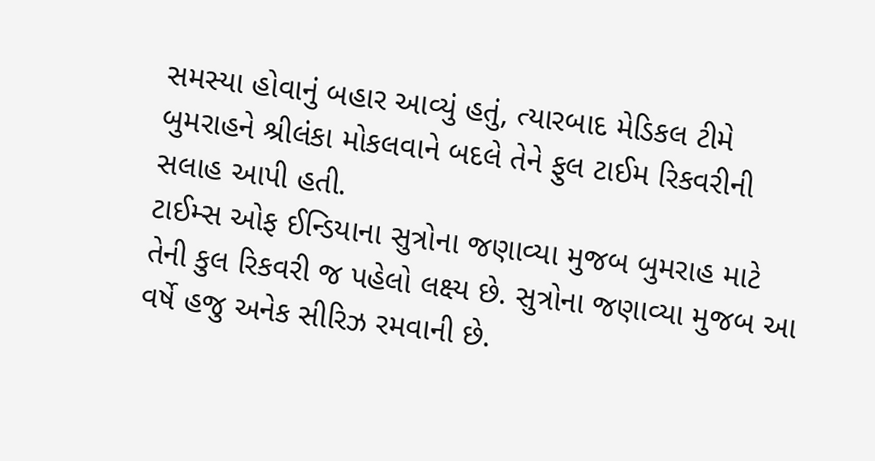સમસ્યા હોવાનું બહાર આવ્યું હતું, ત્યારબાદ મેડિકલ ટીમે બુમરાહને શ્રીલંકા મોકલવાને બદલે તેને ફુલ ટાઈમ રિકવરીની સલાહ આપી હતી.
ટાઈમ્સ ઓફ ઈન્ડિયાના સુત્રોના જણાવ્યા મુજબ બુમરાહ માટે તેની કુલ રિકવરી જ પહેલો લક્ષ્ય છે. સુત્રોના જણાવ્યા મુજબ આ વર્ષે હજુ અનેક સીરિઝ રમવાની છે.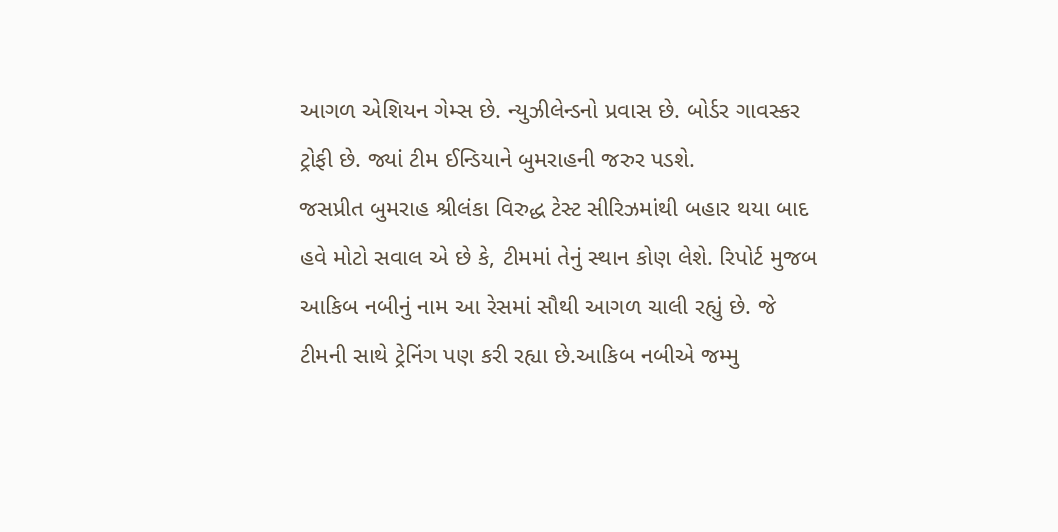આગળ એશિયન ગેમ્સ છે. ન્યુઝીલેન્ડનો પ્રવાસ છે. બોર્ડર ગાવસ્કર ટ્રોફી છે. જ્યાં ટીમ ઈન્ડિયાને બુમરાહની જરુર પડશે.
જસપ્રીત બુમરાહ શ્રીલંકા વિરુદ્ધ ટેસ્ટ સીરિઝમાંથી બહાર થયા બાદ હવે મોટો સવાલ એ છે કે, ટીમમાં તેનું સ્થાન કોણ લેશે. રિપોર્ટ મુજબ આકિબ નબીનું નામ આ રેસમાં સૌથી આગળ ચાલી રહ્યું છે. જે ટીમની સાથે ટ્રેનિંગ પણ કરી રહ્યા છે.આકિબ નબીએ જમ્મુ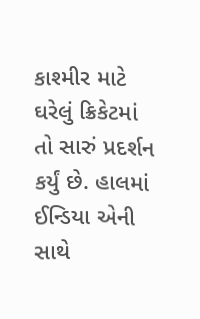કાશ્મીર માટે ઘરેલું ક્રિકેટમાં તો સારું પ્રદર્શન કર્યું છે. હાલમાં ઈન્ડિયા એની સાથે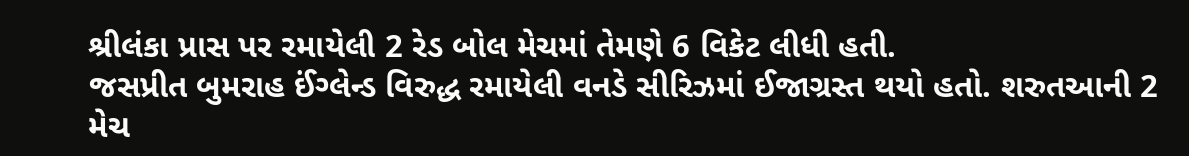શ્રીલંકા પ્રાસ પર રમાયેલી 2 રેડ બોલ મેચમાં તેમણે 6 વિકેટ લીધી હતી.
જસપ્રીત બુમરાહ ઈંગ્લેન્ડ વિરુદ્ધ રમાયેલી વનડે સીરિઝમાં ઈજાગ્રસ્ત થયો હતો. શરુતઆની 2 મેચ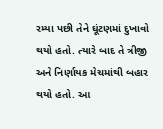રમ્યા પછી તેને ઘૂંટણમાં દુખાવો થયો હતો. ત્યારે બાદ તે ત્રીજી અને નિર્ણાયક મેચમાંથી બહાર થયો હતો. આ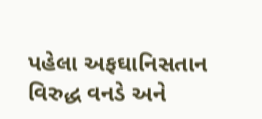પહેલા અફઘાનિસતાન વિરુદ્ધ વનડે અને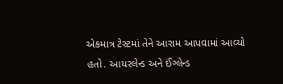એકમાત્ર ટેસ્ટમાં તેને આરામ આપવામાં આવ્યો હતો. આયરલેન્ડ અને ઈંગ્લેન્ડ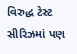વિરુદ્ધ ટેસ્ટ સીરિઝમાં પણ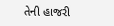તેની હાજરી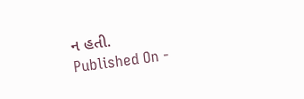ન હતી.
Published On -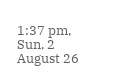1:37 pm, Sun, 2 August 26